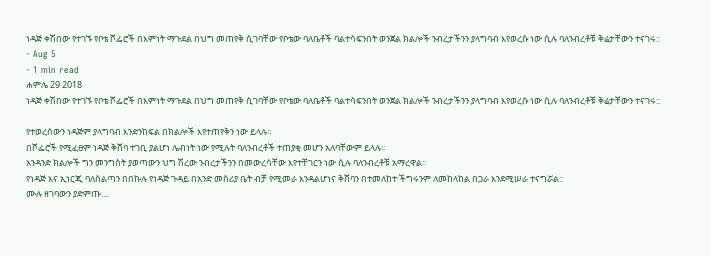ነዳጅ ቀሽበው የተገኙ የቦቴ ሾፌሮች በእምነት ማጉደል በህግ መጠየቅ ሲገባቸው የቦቴው ባለቤቶች ባልተሳፍንበት ወንጀል ክልሎች ንብረታችንን ያላግባብ እየወረሱ ነው ሲሉ ባለንብረቶቹ ቅሬታቸውን ተናገሩ::
- Aug 5
- 1 min read
ሐምሌ 29 2018
ነዳጅ ቀሽበው የተገኙ የቦቴ ሾፌሮች በእምነት ማጉደል በህግ መጠየቅ ሲገባቸው የቦቴው ባለቤቶች ባልተሳፍንበት ወንጀል ክልሎች ንብረታችንን ያላግባብ እየወረሱ ነው ሲሉ ባለንብረቶቹ ቅሬታቸውን ተናገሩ::

የተወረሰውን ነዳጅም ያላግባብ እንድንከፍል በክልሎች እየተጠየቅን ነው ይላሉ፡፡
በሾፌሮች የሚፈፀም ነዳጅ ቅሸባ ተገቢ ያልሆነ ሌብነት ነው የሚሉት ባለንብረቶች ተጠያቂ መሆን አለባቸውም ይላሉ፡፡
አንዳንድ ክልሎች ግን መንግስት ያወጣውን ህግ ሽረው ንብረታችንን በመውረሳቸው እየተቸገርን ነው ሲሉ ባለንብረቶቹ አማረዋል፡፡
የነዳጅ እና ኢነርጂ ባለስልጣን በበኩሉ የነዳጅ ጉዳይ በአንድ መስሪያ ቤት ብቻ የሚመራ እንዳልሆነና ቅሸባን በተመለከተ ችግሩንም ለመከላከል በጋራ እንደሚሠራ ተናግሯል::
ሙሉ ዘገባውን ያድምጡ....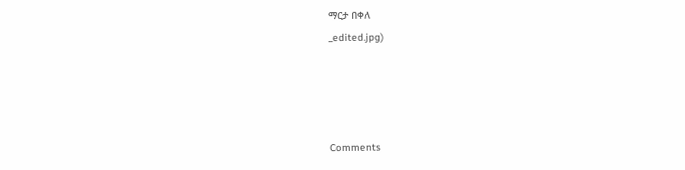ማርታ በቀለ
_edited.jpg)




Comments